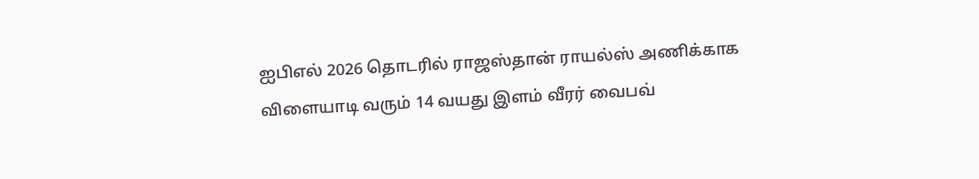ஐபிஎல் 2026 தொடரில் ராஜஸ்தான் ராயல்ஸ் அணிக்காக விளையாடி வரும் 14 வயது இளம் வீரர் வைபவ்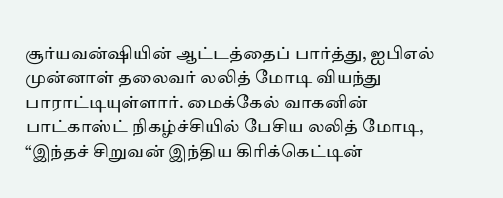சூர்யவன்ஷியின் ஆட்டத்தைப் பார்த்து, ஐபிஎல் முன்னாள் தலைவர் லலித் மோடி வியந்து பாராட்டியுள்ளார். மைக்கேல் வாகனின் பாட்காஸ்ட் நிகழ்ச்சியில் பேசிய லலித் மோடி, “இந்தச் சிறுவன் இந்திய கிரிக்கெட்டின்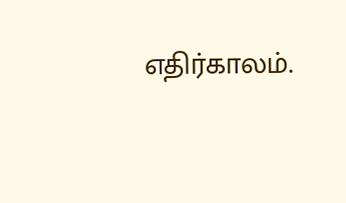எதிர்காலம்.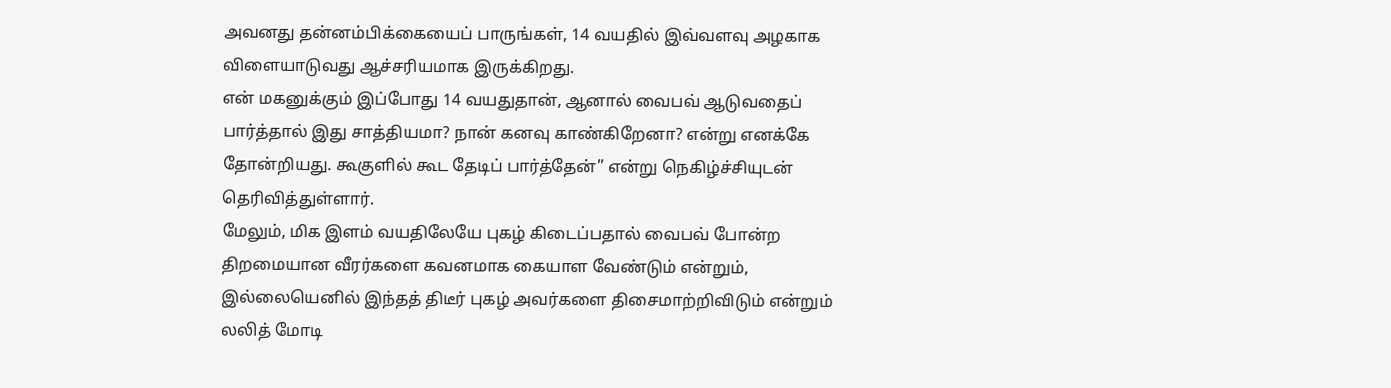அவனது தன்னம்பிக்கையைப் பாருங்கள், 14 வயதில் இவ்வளவு அழகாக விளையாடுவது ஆச்சரியமாக இருக்கிறது.
என் மகனுக்கும் இப்போது 14 வயதுதான், ஆனால் வைபவ் ஆடுவதைப் பார்த்தால் இது சாத்தியமா? நான் கனவு காண்கிறேனா? என்று எனக்கே தோன்றியது. கூகுளில் கூட தேடிப் பார்த்தேன்” என்று நெகிழ்ச்சியுடன் தெரிவித்துள்ளார்.
மேலும், மிக இளம் வயதிலேயே புகழ் கிடைப்பதால் வைபவ் போன்ற திறமையான வீரர்களை கவனமாக கையாள வேண்டும் என்றும், இல்லையெனில் இந்தத் திடீர் புகழ் அவர்களை திசைமாற்றிவிடும் என்றும் லலித் மோடி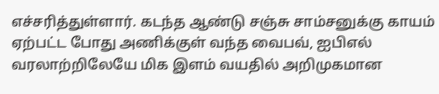எச்சரித்துள்ளார். கடந்த ஆண்டு சஞ்சு சாம்சனுக்கு காயம் ஏற்பட்ட போது அணிக்குள் வந்த வைபவ், ஐபிஎல் வரலாற்றிலேயே மிக இளம் வயதில் அறிமுகமான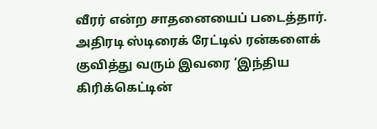வீரர் என்ற சாதனையைப் படைத்தார்.
அதிரடி ஸ்டிரைக் ரேட்டில் ரன்களைக் குவித்து வரும் இவரை ‘இந்திய கிரிக்கெட்டின்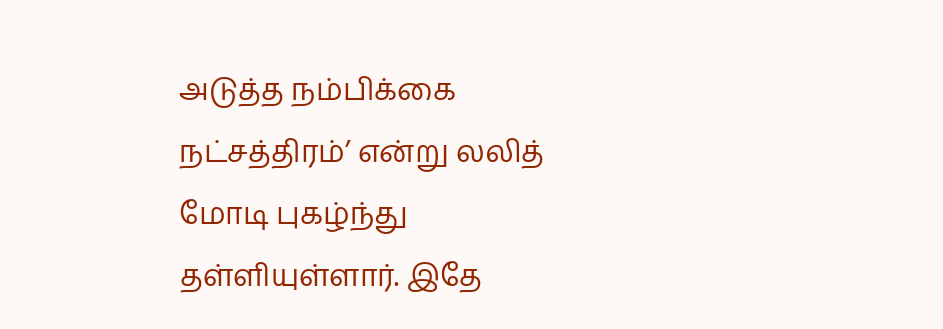அடுத்த நம்பிக்கை நட்சத்திரம்’ என்று லலித் மோடி புகழ்ந்து தள்ளியுள்ளார். இதே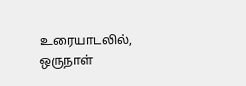உரையாடலில், ஒருநாள்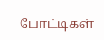போட்டிகள்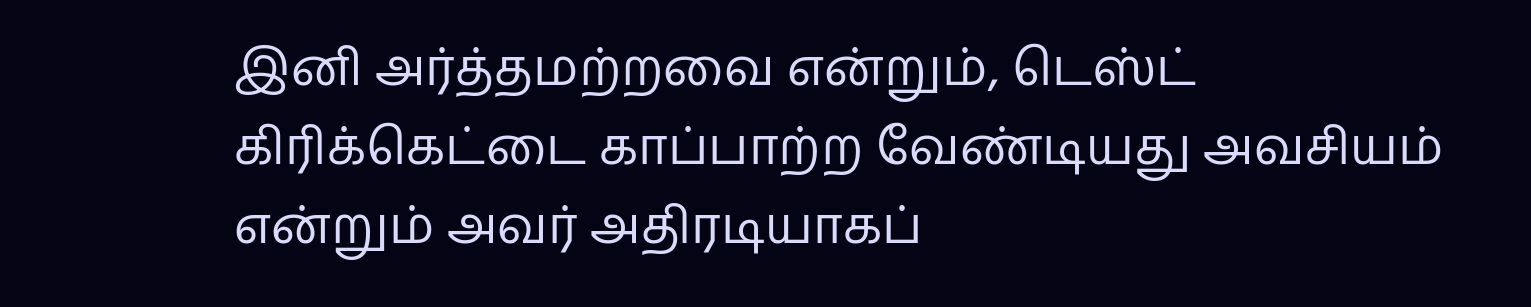இனி அர்த்தமற்றவை என்றும், டெஸ்ட் கிரிக்கெட்டை காப்பாற்ற வேண்டியது அவசியம் என்றும் அவர் அதிரடியாகப்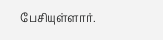பேசியுள்ளார்.